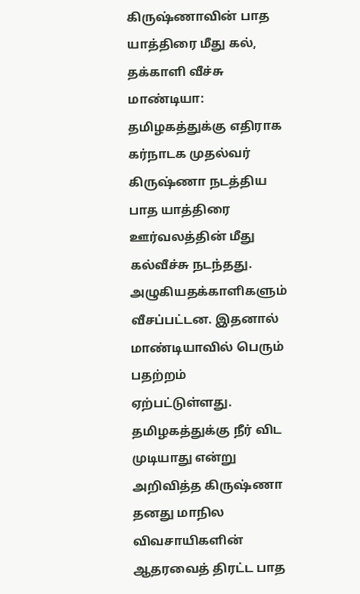கிருஷ்ணாவின் பாத யாத்திரை மீது கல், தக்காளி வீச்சு
மாண்டியா:
தமிழகத்துக்கு எதிராக கர்நாடக முதல்வர் கிருஷ்ணா நடத்திய பாத யாத்திரை ஊர்வலத்தின் மீது கல்வீச்சு நடந்தது. அழுகியதக்காளிகளும் வீசப்பட்டன. இதனால் மாண்டியாவில் பெரும் பதற்றம் ஏற்பட்டுள்ளது.
தமிழகத்துக்கு நீர் விட முடியாது என்று அறிவித்த கிருஷ்ணா தனது மாநில விவசாயிகளின் ஆதரவைத் திரட்ட பாத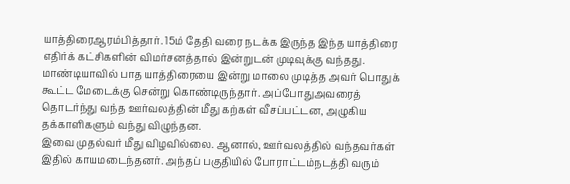யாத்திரைஆரம்பித்தார். 15ம் தேதி வரை நடக்க இருந்த இந்த யாத்திரை எதிர்க் கட்சிகளின் விமர்சனத்தால் இன்றுடன் முடிவுக்கு வந்தது.
மாண்டியாவில் பாத யாத்திரையை இன்று மாலை முடித்த அவர் பொதுக் கூட்ட மேடைக்கு சென்று கொண்டிருந்தார். அப்போதுஅவரைத் தொடர்ந்து வந்த ஊர்வலத்தின் மீது கற்கள் வீசப்பட்டன, அழுகிய தக்காளிகளும் வந்து விழுந்தன.
இவை முதல்வர் மீது விழவில்லை. ஆனால், ஊர்வலத்தில் வந்தவர்கள் இதில் காயமடைந்தனர். அந்தப் பகுதியில் போராட்டம்நடத்தி வரும்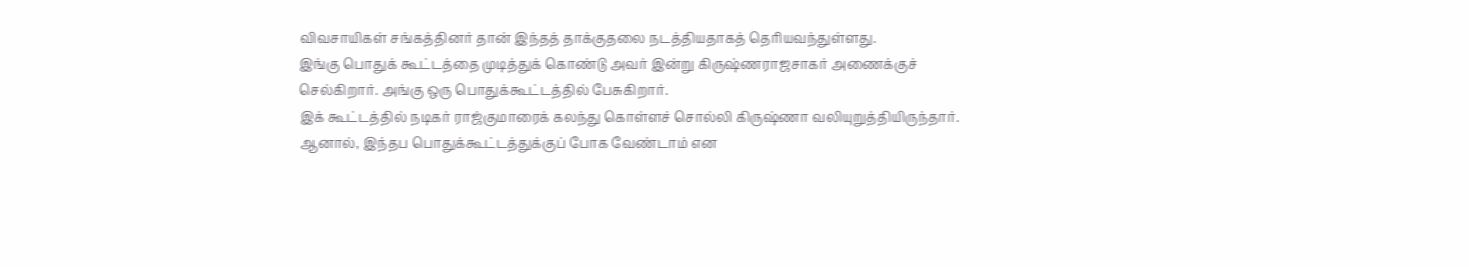விவசாயிகள் சங்கத்தினர் தான் இந்தத் தாக்குதலை நடத்தியதாகத் தெரியவந்துள்ளது.
இங்கு பொதுக் கூட்டத்தை முடித்துக் கொண்டு அவர் இன்று கிருஷ்ணராஜசாகர் அணைக்குச் செல்கிறார். அங்கு ஒரு பொதுக்கூட்டத்தில் பேசுகிறார்.
இக் கூட்டத்தில் நடிகர் ராஜ்குமாரைக் கலந்து கொள்ளச் சொல்லி கிருஷ்ணா வலியுறுத்தியிருந்தார். ஆனால், இந்தப பொதுக்கூட்டத்துக்குப் போக வேண்டாம் என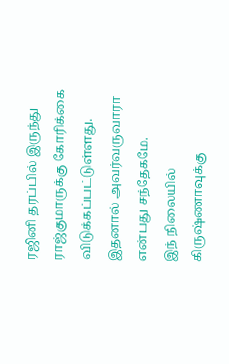ரஜினி தரப்பில் இருந்து ராஜ்குமாருக்கு கோரிக்கை விடுக்கப்பட்டுள்ளது. இதனால் அவர்வருவாரா என்பது சந்தேகமே.
இந் நிலையில் கிருஷ்ணாவுக்கு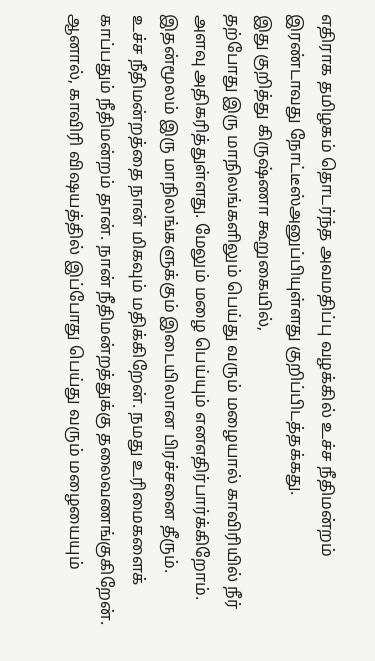எதிராக தமிழகம் தொடர்ந்த அவமதிப்பு வழக்கில் உச்ச நீதிமன்றம் இரண்டாவது நோட்டீஸ்அனுப்பியுள்ளது குறிப்பிடத்தக்கது.
இது குறித்து கிருஷ்ணா கூறுகையில்,
தற்போது இரு மாநிலங்களிலும் பெய்து வரும் மழையால் காவிரியில் நீர் அளவு அதிகரித்துள்ளது. மேலும் மழை பெய்யும் எனஎதிர்பார்க்கிறோம். இதன்மூலம் இரு மாநிலங்களுக்கும் இடையிலான பிரச்சனை தீரும்.
உச்ச நீதிமன்றத்தை நான் மிகவும் மதிக்கிறேன். நமது உரிமைகளைக் காப்பதும் நீதிமன்றம் தான். நான் நீதிமன்றத்துக்கு தலைவணங்குகிறேன். ஆனால், காவிரி விஷயத்தில் இப்போது பெய்து வரும் மழையையும்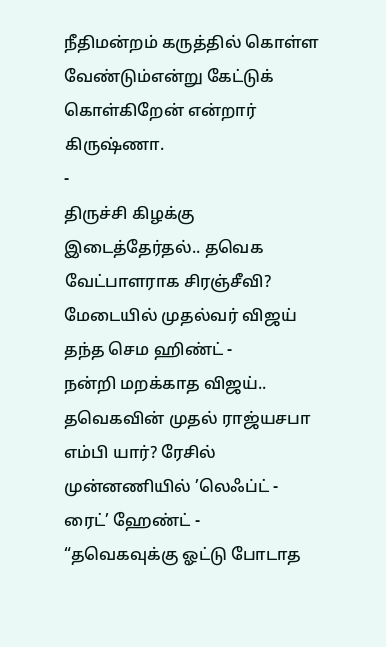நீதிமன்றம் கருத்தில் கொள்ள வேண்டும்என்று கேட்டுக் கொள்கிறேன் என்றார் கிருஷ்ணா.
-
திருச்சி கிழக்கு இடைத்தேர்தல்.. தவெக வேட்பாளராக சிரஞ்சீவி? மேடையில் முதல்வர் விஜய் தந்த செம ஹிண்ட் -
நன்றி மறக்காத விஜய்.. தவெகவின் முதல் ராஜ்யசபா எம்பி யார்? ரேசில் முன்னணியில் ’லெஃப்ட் - ரைட்’ ஹேண்ட் -
“தவெகவுக்கு ஓட்டு போடாத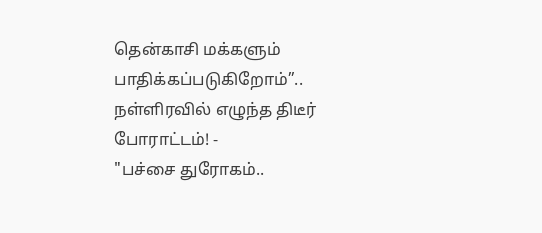தென்காசி மக்களும் பாதிக்கப்படுகிறோம்”.. நள்ளிரவில் எழுந்த திடீர் போராட்டம்! -
"பச்சை துரோகம்..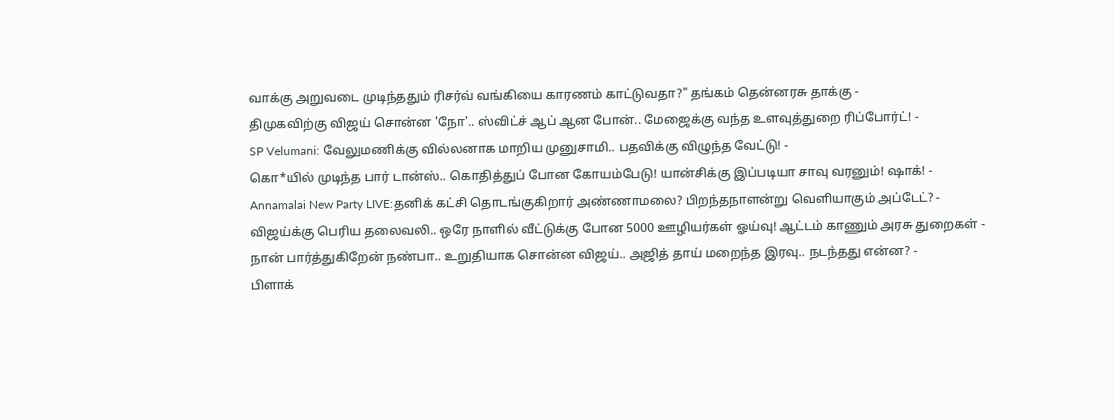வாக்கு அறுவடை முடிந்ததும் ரிசர்வ் வங்கியை காரணம் காட்டுவதா?" தங்கம் தென்னரசு தாக்கு -
திமுகவிற்கு விஜய் சொன்ன 'நோ'.. ஸ்விட்ச் ஆப் ஆன போன்.. மேஜைக்கு வந்த உளவுத்துறை ரிப்போர்ட்! -
SP Velumani: வேலுமணிக்கு வில்லனாக மாறிய முனுசாமி.. பதவிக்கு விழுந்த வேட்டு! -
கொ*யில் முடிந்த பார் டான்ஸ்.. கொதித்துப் போன கோயம்பேடு! யான்சிக்கு இப்படியா சாவு வரனும்! ஷாக்! -
Annamalai New Party LIVE:தனிக் கட்சி தொடங்குகிறார் அண்ணாமலை? பிறந்தநாளன்று வெளியாகும் அப்டேட்? -
விஜய்க்கு பெரிய தலைவலி.. ஒரே நாளில் வீட்டுக்கு போன 5000 ஊழியர்கள் ஓய்வு! ஆட்டம் காணும் அரசு துறைகள் -
நான் பார்த்துகிறேன் நண்பா.. உறுதியாக சொன்ன விஜய்.. அஜித் தாய் மறைந்த இரவு.. நடந்தது என்ன? -
பிளாக்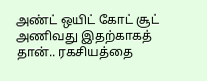அண்ட் ஒயிட் கோட் சூட் அணிவது இதற்காகத் தான்.. ரகசியத்தை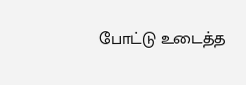போட்டு உடைத்த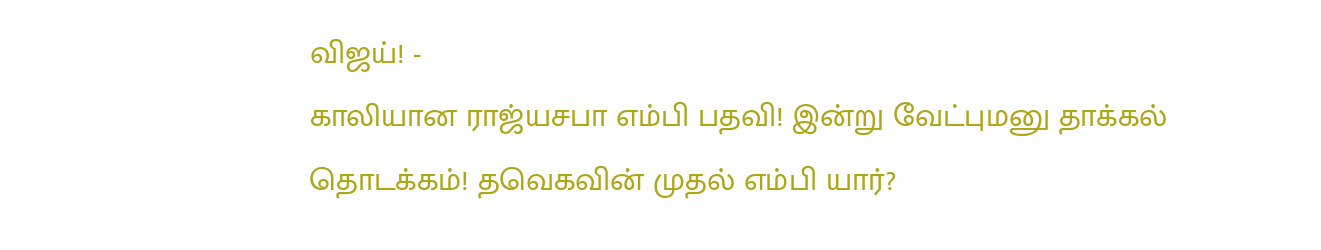விஜய்! -
காலியான ராஜ்யசபா எம்பி பதவி! இன்று வேட்புமனு தாக்கல் தொடக்கம்! தவெகவின் முதல் எம்பி யார்?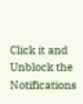Click it and Unblock the Notifications